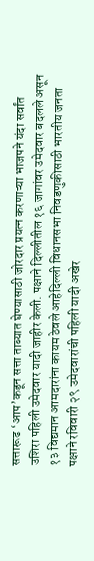सत्तारूढ ‘आप’कडून सत्ता ताब्यात घेण्यासाठी जोरदार प्रयत्न करणाऱ्या भाजपने यंदा सर्वांत उशिरा पहिली उमेदवार यादी जाहीर केली. पक्षाने दिल्लीतील १६ जागांवर उमेदवार बदलले असून १३ विद्यमान आमदारांना कायम ठेवले आहेदिल्ली विधानसभा निवडणुकीसाठी भारतीय जनता पक्षाने रविवारी २९ उमेदवारांची पहिली यादी अखेर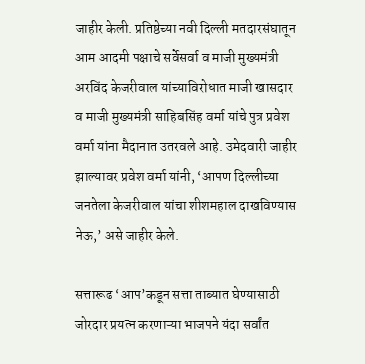जाहीर केली. प्रतिष्ठेच्या नवी दिल्ली मतदारसंघातून आम आदमी पक्षाचे सर्वेसर्वा व माजी मुख्यमंत्री अरविंद केजरीवाल यांच्याविरोधात माजी खासदार व माजी मुख्यमंत्री साहिबसिंह वर्मा यांचे पुत्र प्रवेश वर्मा यांना मैदानात उतरवले आहे. उमेदवारी जाहीर झाल्यावर प्रवेश वर्मा यांनी, ‘आपण दिल्लीच्या जनतेला केजरीवाल यांचा शीशमहाल दाखविण्यास नेऊ,’ असे जाहीर केले.

सत्तारूढ ‘आप’कडून सत्ता ताब्यात घेण्यासाठी जोरदार प्रयत्न करणाऱ्या भाजपने यंदा सर्वांत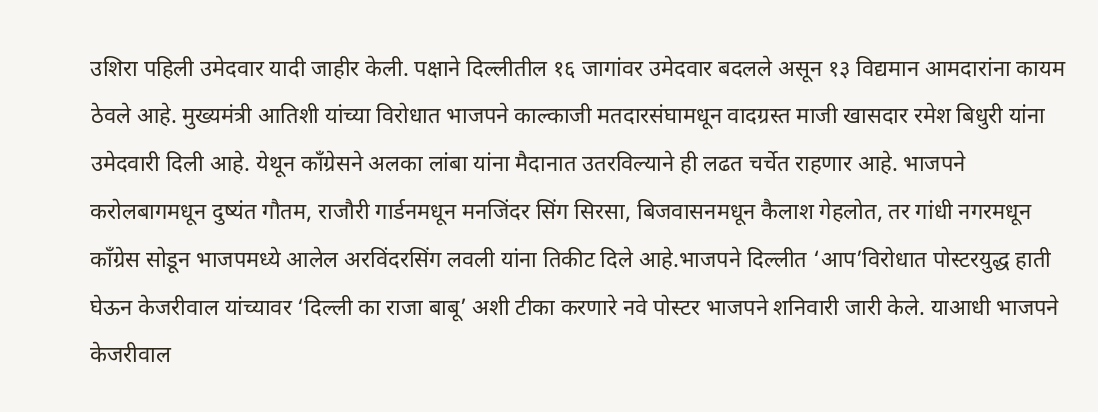उशिरा पहिली उमेदवार यादी जाहीर केली. पक्षाने दिल्लीतील १६ जागांवर उमेदवार बदलले असून १३ विद्यमान आमदारांना कायम ठेवले आहे. मुख्यमंत्री आतिशी यांच्या विरोधात भाजपने काल्काजी मतदारसंघामधून वादग्रस्त माजी खासदार रमेश बिधुरी यांना उमेदवारी दिली आहे. येथून काँग्रेसने अलका लांबा यांना मैदानात उतरविल्याने ही लढत चर्चेत राहणार आहे. भाजपने करोलबागमधून दुष्यंत गौतम, राजौरी गार्डनमधून मनजिंदर सिंग सिरसा, बिजवासनमधून कैलाश गेहलोत, तर गांधी नगरमधून काँग्रेस सोडून भाजपमध्ये आलेल अरविंदरसिंग लवली यांना तिकीट दिले आहे.भाजपने दिल्लीत ‘आप’विरोधात पोस्टरयुद्ध हाती घेऊन केजरीवाल यांच्यावर ‘दिल्ली का राजा बाबू’ अशी टीका करणारे नवे पोस्टर भाजपने शनिवारी जारी केले. याआधी भाजपने केजरीवाल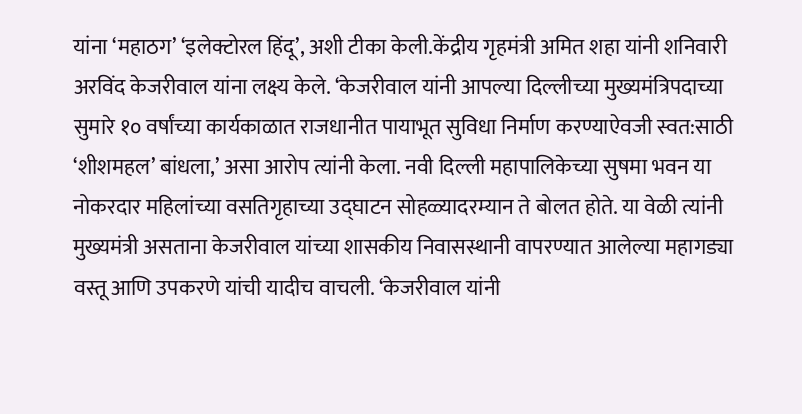यांना ‘महाठग’ ‘इलेक्टोरल हिंदू’, अशी टीका केली.केंद्रीय गृहमंत्री अमित शहा यांनी शनिवारी अरविंद केजरीवाल यांना लक्ष्य केले. ‘केजरीवाल यांनी आपल्या दिल्लीच्या मुख्यमंत्रिपदाच्या सुमारे १० वर्षांच्या कार्यकाळात राजधानीत पायाभूत सुविधा निर्माण करण्याऐवजी स्वत:साठी ‘शीशमहल’ बांधला,’ असा आरोप त्यांनी केला. नवी दिल्ली महापालिकेच्या सुषमा भवन या नोकरदार महिलांच्या वसतिगृहाच्या उद्घाटन सोहळ्यादरम्यान ते बोलत होते. या वेळी त्यांनी मुख्यमंत्री असताना केजरीवाल यांच्या शासकीय निवासस्थानी वापरण्यात आलेल्या महागड्या वस्तू आणि उपकरणे यांची यादीच वाचली. ‘केजरीवाल यांनी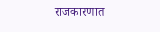राजकारणात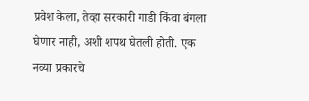प्रवेश केला, तेव्हा सरकारी गाडी किंवा बंगला घेणार नाही, अशी शपथ घेतली होती. एक नव्या प्रकारचे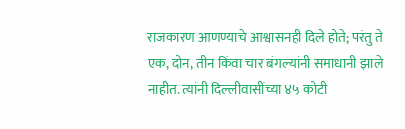राजकारण आणण्याचे आश्वासनही दिले होते; परंतु ते एक, दोन, तीन किंवा चार बंगल्यांनी समाधानी झाले नाहीत. त्यांनी दिल्लीवासींच्या ४५ कोटी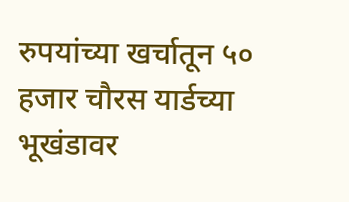रुपयांच्या खर्चातून ५० हजार चौरस यार्डच्या भूखंडावर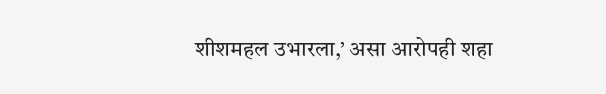शीशमहल उभारला,’ असा आरोपही शहा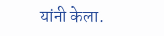यांनी केला.